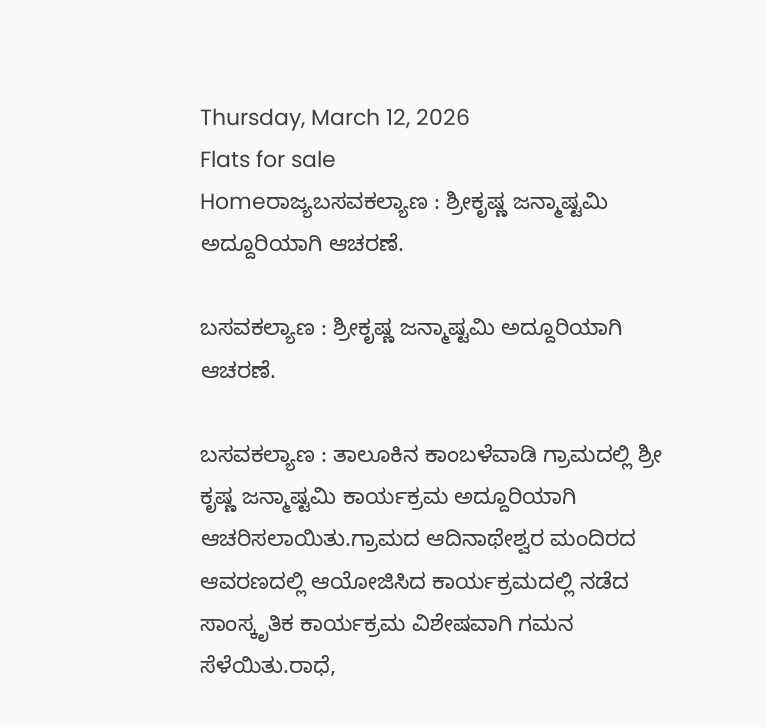Thursday, March 12, 2026
Flats for sale
Homeರಾಜ್ಯಬಸವಕಲ್ಯಾಣ : ಶ್ರೀಕೃಷ್ಣ ಜನ್ಮಾಷ್ಟಮಿ ಅದ್ದೂರಿಯಾಗಿ ಆಚರಣೆ.

ಬಸವಕಲ್ಯಾಣ : ಶ್ರೀಕೃಷ್ಣ ಜನ್ಮಾಷ್ಟಮಿ ಅದ್ದೂರಿಯಾಗಿ ಆಚರಣೆ.

ಬಸವಕಲ್ಯಾಣ : ತಾಲೂಕಿನ ಕಾಂಬಳೆವಾಡಿ ಗ್ರಾಮದಲ್ಲಿ ಶ್ರೀ ಕೃಷ್ಣ ಜನ್ಮಾಷ್ಟಮಿ ಕಾರ್ಯಕ್ರಮ ಅದ್ದೂರಿಯಾಗಿ ಆಚರಿಸಲಾಯಿತು.ಗ್ರಾಮದ ಆದಿನಾಥೇಶ್ವರ ಮಂದಿರದ ಆವರಣದಲ್ಲಿ ಆಯೋಜಿಸಿದ ಕಾರ್ಯಕ್ರಮದಲ್ಲಿ ನಡೆದ ಸಾಂಸ್ಕೃತಿಕ ಕಾರ್ಯಕ್ರಮ ವಿಶೇಷವಾಗಿ ಗಮನ ಸೆಳೆಯಿತು.ರಾಧೆ,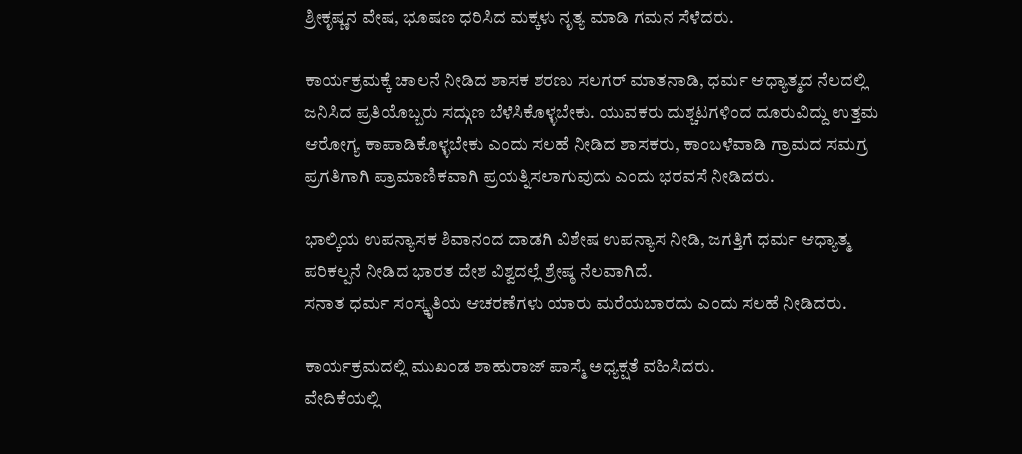ಶ್ರೀಕೃಷ್ಣನ ವೇಷ, ಭೂಷಣ ಧರಿಸಿದ ಮಕ್ಕಳು ನೃತ್ಯ ಮಾಡಿ ಗಮನ ಸೆಳೆದರು.

ಕಾರ್ಯಕ್ರಮಕ್ಕೆ ಚಾಲನೆ ನೀಡಿದ ಶಾಸಕ ಶರಣು ಸಲಗರ್ ಮಾತನಾಡಿ, ಧರ್ಮ ಆಧ್ಯಾತ್ಮದ ನೆಲದಲ್ಲಿ ಜನಿಸಿದ ಪ್ರತಿಯೊಬ್ಬರು ಸದ್ಗುಣ ಬೆಳೆಸಿಕೊಳ್ಳಬೇಕು. ಯುವಕರು ದುಶ್ಚಟಗಳಿಂದ ದೂರುವಿದ್ದು ಉತ್ತಮ ಆರೋಗ್ಯ ಕಾಪಾಡಿಕೊಳ್ಳಬೇಕು ಎಂದು ಸಲಹೆ ನೀಡಿದ ಶಾಸಕರು, ಕಾಂಬಳೆವಾಡಿ ಗ್ರಾಮದ ಸಮಗ್ರ ಪ್ರಗತಿಗಾಗಿ ಪ್ರಾಮಾಣಿಕವಾಗಿ ಪ್ರಯತ್ನಿಸಲಾಗುವುದು ಎಂದು ಭರವಸೆ ನೀಡಿದರು.

ಭಾಲ್ಕಿಯ ಉಪನ್ಯಾಸಕ ಶಿವಾನಂದ ದಾಡಗಿ ವಿಶೇಷ ಉಪನ್ಯಾಸ ನೀಡಿ, ಜಗತ್ತಿಗೆ ಧರ್ಮ ಆಧ್ಯಾತ್ಮ ಪರಿಕಲ್ಪನೆ ನೀಡಿದ ಭಾರತ ದೇಶ ವಿಶ್ವದಲ್ಲೆ ಶ್ರೇಷ್ಠ ನೆಲವಾಗಿದೆ.
ಸನಾತ ಧರ್ಮ ಸಂಸ್ಕೃತಿಯ ಆಚರಣೆಗಳು ಯಾರು ಮರೆಯಬಾರದು ಎಂದು ಸಲಹೆ ನೀಡಿದರು.

ಕಾರ್ಯಕ್ರಮದಲ್ಲಿ ಮುಖಂಡ ಶಾಹುರಾಜ್ ಪಾಸ್ಮೆ ಅಧ್ಯಕ್ಷತೆ ವಹಿಸಿದರು.
ವೇದಿಕೆಯಲ್ಲಿ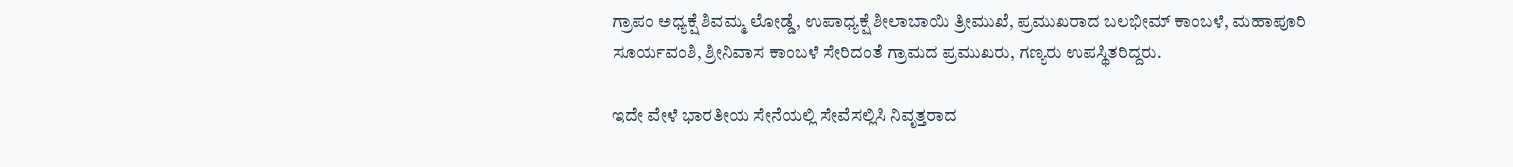ಗ್ರಾಪಂ ಅಧ್ಯಕ್ಷೆ ಶಿವಮ್ಮ ಲೋಡ್ಡೆ, ಉಪಾಧ್ಯಕ್ಷೆ ಶೀಲಾಬಾಯಿ ತ್ರೀಮುಖೆ, ಪ್ರಮುಖರಾದ ಬಲಭೀಮ್ ಕಾಂಬಳೆ, ಮಹಾಪೂರಿ ಸೂರ್ಯವಂಶಿ, ಶ್ರೀನಿವಾಸ ಕಾಂಬಳೆ ಸೇರಿದಂತೆ ಗ್ರಾಮದ ಪ್ರಮುಖರು, ಗಣ್ಯರು ಉಪಸ್ಥಿತರಿದ್ದರು.

ಇದೇ ವೇಳೆ ಭಾರತೀಯ ಸೇನೆಯಲ್ಲಿ ಸೇವೆಸಲ್ಲಿಸಿ ನಿವೃತ್ತರಾದ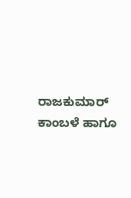ರಾಜಕುಮಾರ್ ಕಾಂಬಳೆ ಹಾಗೂ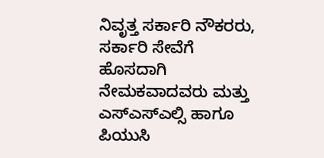ನಿವೃತ್ತ ಸರ್ಕಾರಿ ನೌಕರರು, ಸರ್ಕಾರಿ ಸೇವೆಗೆ ಹೊಸದಾಗಿ ನೇಮಕವಾದವರು ಮತ್ತು ಎಸ್ಎಸ್ಎಲ್ಸಿ ಹಾಗೂ ಪಿಯುಸಿ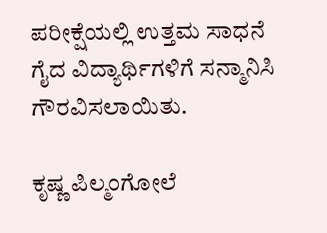ಪರೀಕ್ಷೆಯಲ್ಲಿ ಉತ್ತಮ ಸಾಧನೆ ಗೈದ ವಿದ್ಯಾರ್ಥಿಗಳಿಗೆ ಸನ್ಮಾನಿಸಿ ಗೌರವಿಸಲಾಯಿತು.

ಕೃಷ್ಣ ಪಿಲ್ಮಂಗೋಲೆ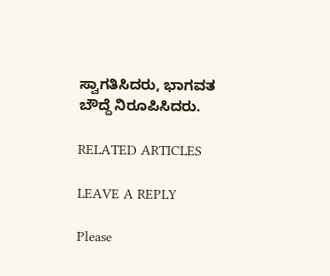ಸ್ವಾಗತಿಸಿದರು, ಭಾಗವತ ಬೌದ್ದೆ ನಿರೂಪಿಸಿದರು.

RELATED ARTICLES

LEAVE A REPLY

Please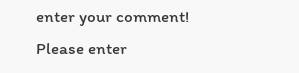enter your comment!
Please enter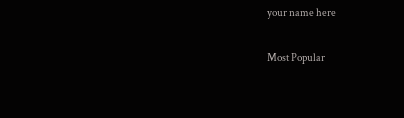your name here

Most Popular